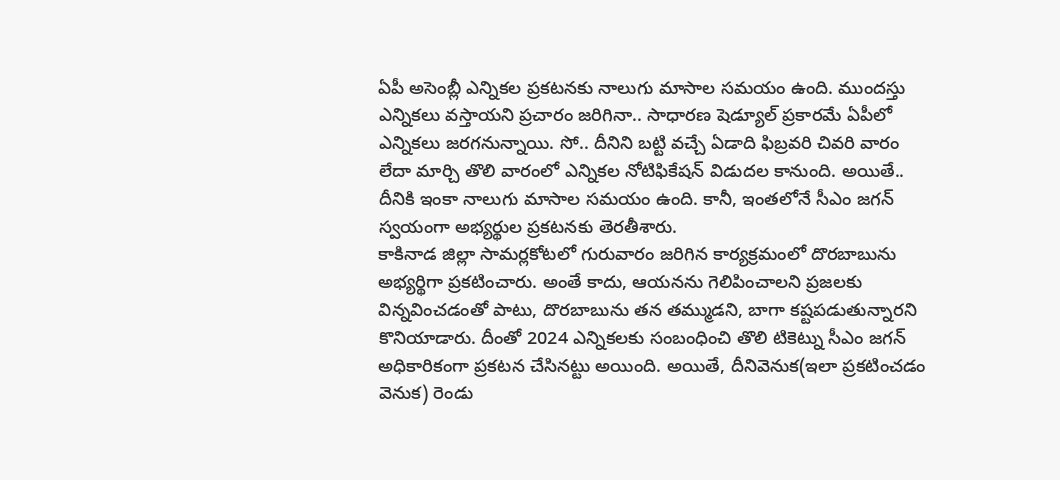ఏపీ అసెంబ్లీ ఎన్నికల ప్రకటనకు నాలుగు మాసాల సమయం ఉంది. ముందస్తు ఎన్నికలు వస్తాయని ప్రచారం జరిగినా.. సాధారణ షెడ్యూల్ ప్రకారమే ఏపీలో ఎన్నికలు జరగనున్నాయి. సో.. దీనిని బట్టి వచ్చే ఏడాది ఫిబ్రవరి చివరి వారం లేదా మార్చి తొలి వారంలో ఎన్నికల నోటిఫికేషన్ విడుదల కానుంది. అయితే.. దీనికి ఇంకా నాలుగు మాసాల సమయం ఉంది. కానీ, ఇంతలోనే సీఎం జగన్ స్వయంగా అభ్యర్థుల ప్రకటనకు తెరతీశారు.
కాకినాడ జిల్లా సామర్లకోటలో గురువారం జరిగిన కార్యక్రమంలో దొరబాబును అభ్యర్థిగా ప్రకటించారు. అంతే కాదు, ఆయనను గెలిపించాలని ప్రజలకు విన్నవించడంతో పాటు, దొరబాబును తన తమ్ముడని, బాగా కష్టపడుతున్నారని కొనియాడారు. దీంతో 2024 ఎన్నికలకు సంబంధించి తొలి టికెట్ను సీఎం జగన్ అధికారికంగా ప్రకటన చేసినట్టు అయింది. అయితే, దీనివెనుక(ఇలా ప్రకటించడం వెనుక) రెండు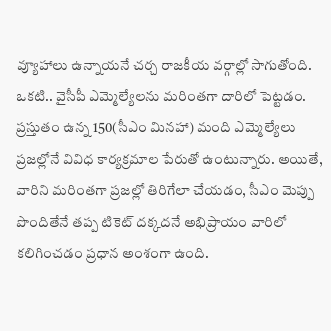వ్యూహాలు ఉన్నాయనే చర్చ రాజకీయ వర్గాల్లో సాగుతోంది.
ఒకటి.. వైసీపీ ఎమ్మెల్యేలను మరింతగా దారిలో పెట్టడం. ప్రస్తుతం ఉన్న 150(సీఎం మినహా) మంది ఎమ్మెల్యేలు ప్రజల్లోనే వివిధ కార్యక్రమాల పేరుతో ఉంటున్నారు. అయితే, వారిని మరింతగా ప్రజల్లో తిరిగేలా చేయడం, సీఎం మెప్పు పొందితేనే తప్ప టికెట్ దక్కదనే అభిప్రాయం వారిలో కలిగించడం ప్రధాన అంశంగా ఉంది.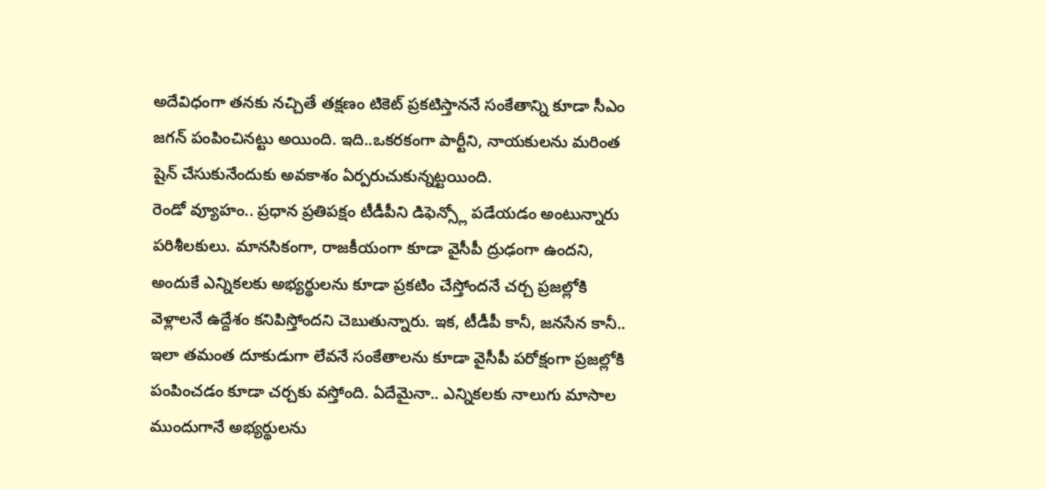అదేవిధంగా తనకు నచ్చితే తక్షణం టికెట్ ప్రకటిస్తాననే సంకేతాన్ని కూడా సీఎం జగన్ పంపించినట్టు అయింది. ఇది..ఒకరకంగా పార్టీని, నాయకులను మరింత షైన్ చేసుకునేందుకు అవకాశం ఏర్పరుచుకున్నట్టయింది.
రెండో వ్యూహం.. ప్రధాన ప్రతిపక్షం టీడీపీని డిఫెన్స్లో పడేయడం అంటున్నారు పరిశీలకులు. మానసికంగా, రాజకీయంగా కూడా వైసీపీ ద్రుఢంగా ఉందని, అందుకే ఎన్నికలకు అభ్యర్థులను కూడా ప్రకటిం చేస్తోందనే చర్చ ప్రజల్లోకి వెళ్లాలనే ఉద్దేశం కనిపిస్తోందని చెబుతున్నారు. ఇక, టీడీపీ కానీ, జనసేన కానీ.. ఇలా తమంత దూకుడుగా లేవనే సంకేతాలను కూడా వైసీపీ పరోక్షంగా ప్రజల్లోకి పంపించడం కూడా చర్చకు వస్తోంది. ఏదేమైనా.. ఎన్నికలకు నాలుగు మాసాల ముందుగానే అభ్యర్థులను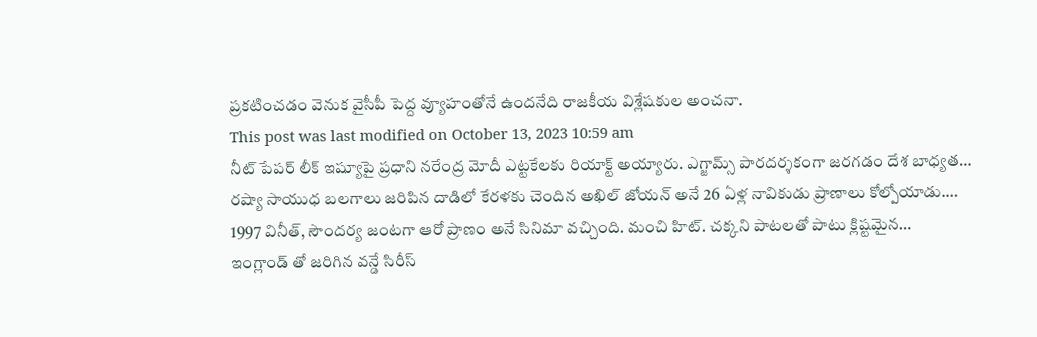ప్రకటించడం వెనుక వైసీపీ పెద్ద వ్యూహంతోనే ఉందనేది రాజకీయ విశ్లేషకుల అంచనా.
This post was last modified on October 13, 2023 10:59 am
నీట్ పేపర్ లీక్ ఇష్యూపై ప్రధాని నరేంద్ర మోదీ ఎట్టకేలకు రియాక్ట్ అయ్యారు. ఎగ్జామ్స్ పారదర్శకంగా జరగడం దేశ బాధ్యత…
రష్యా సాయుధ బలగాలు జరిపిన దాడిలో కేరళకు చెందిన అఖిల్ జోయన్ అనే 26 ఏళ్ల నావికుడు ప్రాణాలు కోల్పోయాడు.…
1997 వినీత్, సౌందర్య జంటగా ఆరో ప్రాణం అనే సినిమా వచ్చింది. మంచి హిట్. చక్కని పాటలతో పాటు క్లిష్టమైన…
ఇంగ్లాండ్ తో జరిగిన వన్డే సిరీస్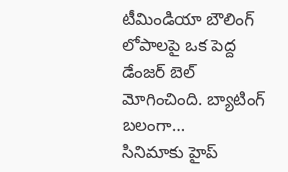టీమిండియా బౌలింగ్ లోపాలపై ఒక పెద్ద డేంజర్ బెల్ మోగించింది. బ్యాటింగ్ బలంగా…
సినిమాకు హైప్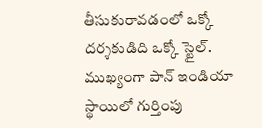తీసుకురావడంలో ఒక్కో దర్శకుడిది ఒక్కో స్టైల్. ముఖ్యంగా పాన్ ఇండియా స్థాయిలో గుర్తింపు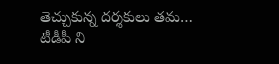తెచ్చుకున్న దర్శకులు తమ…
టీడీపీ ని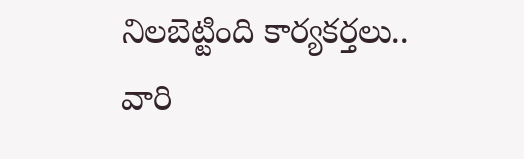నిలబెట్టింది కార్యకర్తలు.. వారి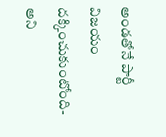అండతోనే పార్టీ విజయం దక్కించుకుంటోంది- అని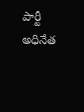పార్టీ అధినేత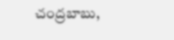చంద్రబాబు,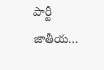పార్టీ జాతీయ…